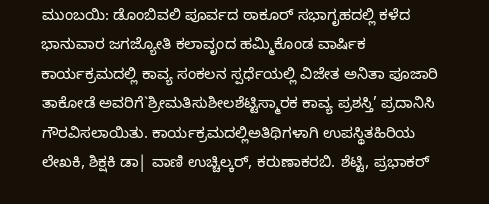ಮುಂಬಯಿ: ಡೊಂಬಿವಲಿ ಪೂರ್ವದ ಠಾಕೂರ್ ಸಭಾಗೃಹದಲ್ಲಿ ಕಳೆದ ಭಾನುವಾರ ಜಗಜ್ಯೋತಿ ಕಲಾವೃಂದ ಹಮ್ಮಿಕೊಂಡ ವಾರ್ಷಿಕ ಕಾರ್ಯಕ್ರಮದಲ್ಲಿ ಕಾವ್ಯ ಸಂಕಲನ ಸ್ಪರ್ಧೆಯಲ್ಲಿ ವಿಜೇತ ಅನಿತಾ ಪೂಜಾರಿ ತಾಕೋಡೆ ಅವರಿಗೆ`ಶ್ರೀಮತಿಸುಶೀಲಶೆಟ್ಟಿಸ್ಮಾರಕ ಕಾವ್ಯ ಪ್ರಶಸ್ತಿ’ ಪ್ರದಾನಿಸಿ ಗೌರವಿಸಲಾಯಿತು. ಕಾರ್ಯಕ್ರಮದಲ್ಲಿಅತಿಥಿಗಳಾಗಿ ಉಪಸ್ಥಿತಹಿರಿಯ ಲೇಖಕಿ, ಶಿಕ್ಷಕಿ ಡಾ| ವಾಣಿ ಉಚ್ಚಿಲ್ಕರ್, ಕರುಣಾಕರಬಿ. ಶೆಟ್ಟಿ, ಪ್ರಭಾಕರ್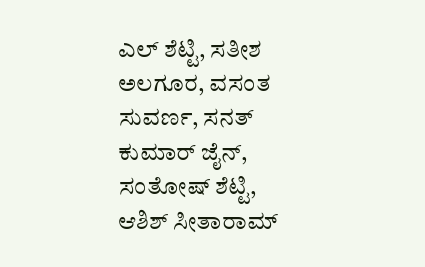ಎಲ್ ಶೆಟ್ಟಿ, ಸತೀಶ ಅಲಗೂರ, ವಸಂತ ಸುವರ್ಣ, ಸನತ್ ಕುಮಾರ್ ಜೈನ್, ಸಂತೋಷ್ ಶೆಟ್ಟಿ, ಆಶಿಶ್ ಸೀತಾರಾಮ್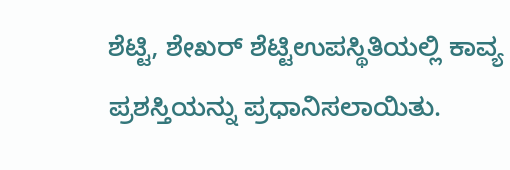ಶೆಟ್ಟಿ, ಶೇಖರ್ ಶೆಟ್ಟಿಉಪಸ್ಥಿತಿಯಲ್ಲಿ ಕಾವ್ಯ ಪ್ರಶಸ್ತಿಯನ್ನು ಪ್ರಧಾನಿಸಲಾಯಿತು.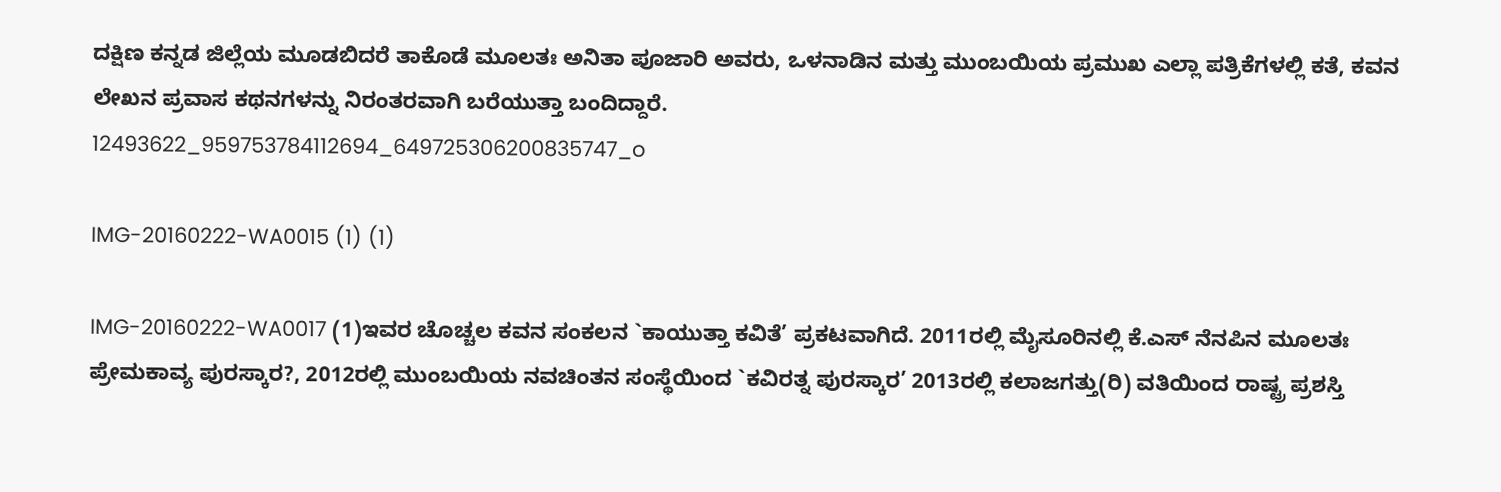ದಕ್ಷಿಣ ಕನ್ನಡ ಜಿಲ್ಲೆಯ ಮೂಡಬಿದರೆ ತಾಕೊಡೆ ಮೂಲತಃ ಅನಿತಾ ಪೂಜಾರಿ ಅವರು, ಒಳನಾಡಿನ ಮತ್ತು ಮುಂಬಯಿಯ ಪ್ರಮುಖ ಎಲ್ಲಾ ಪತ್ರಿಕೆಗಳಲ್ಲಿ ಕತೆ, ಕವನ ಲೇಖನ ಪ್ರವಾಸ ಕಥನಗಳನ್ನು ನಿರಂತರವಾಗಿ ಬರೆಯುತ್ತಾ ಬಂದಿದ್ದಾರೆ.
12493622_959753784112694_649725306200835747_o

IMG-20160222-WA0015 (1) (1)

IMG-20160222-WA0017 (1)ಇವರ ಚೊಚ್ಚಲ ಕವನ ಸಂಕಲನ `ಕಾಯುತ್ತಾ ಕವಿತೆ’ ಪ್ರಕಟವಾಗಿದೆ. 2011ರಲ್ಲಿ ಮೈಸೂರಿನಲ್ಲಿ ಕೆ.ಎಸ್ ನೆನಪಿನ ಮೂಲತಃ ಪ್ರೇಮಕಾವ್ಯ ಪುರಸ್ಕಾರ?, 2012ರಲ್ಲಿ ಮುಂಬಯಿಯ ನವಚಿಂತನ ಸಂಸ್ಥೆಯಿಂದ `ಕವಿರತ್ನ ಪುರಸ್ಕಾರ’ 2013ರಲ್ಲಿ ಕಲಾಜಗತ್ತು(ರಿ) ವತಿಯಿಂದ ರಾಷ್ಟ್ರ ಪ್ರಶಸ್ತಿ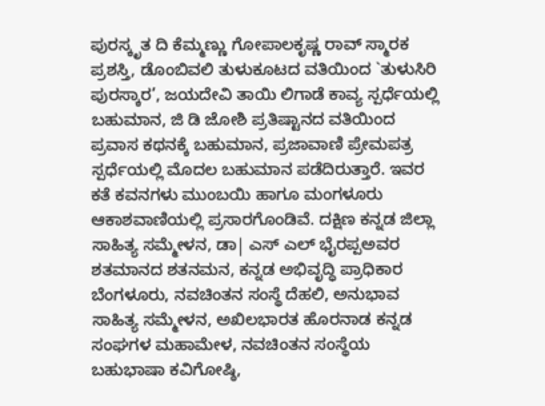ಪುರಸ್ಕೃತ ದಿ ಕೆಮ್ಮಣ್ಣು ಗೋಪಾಲಕೃಷ್ಣ ರಾವ್ ಸ್ಮಾರಕ ಪ್ರಶಸ್ತಿ, ಡೊಂಬಿವಲಿ ತುಳುಕೂಟದ ವತಿಯಿಂದ `ತುಳುಸಿರಿ ಪುರಸ್ಕಾರ’, ಜಯದೇವಿ ತಾಯಿ ಲಿಗಾಡೆ ಕಾವ್ಯ ಸ್ಪರ್ಧೆಯಲ್ಲಿ ಬಹುಮಾನ, ಜಿ ಡಿ ಜೋಶಿ ಪ್ರತಿಷ್ಟಾನದ ವತಿಯಿಂದ ಪ್ರವಾಸ ಕಥನಕ್ಕೆ ಬಹುಮಾನ, ಪ್ರಜಾವಾಣಿ ಪ್ರೇಮಪತ್ರ ಸ್ಪರ್ಧೆಯಲ್ಲಿ ಮೊದಲ ಬಹುಮಾನ ಪಡೆದಿರುತ್ತಾರೆ. ಇವರ ಕತೆ ಕವನಗಳು ಮುಂಬಯಿ ಹಾಗೂ ಮಂಗಳೂರು ಆಕಾಶವಾಣಿಯಲ್ಲಿ ಪ್ರಸಾರಗೊಂಡಿವೆ. ದಕ್ಷಿಣ ಕನ್ನಡ ಜಿಲ್ಲಾ ಸಾಹಿತ್ಯ ಸಮ್ಮೇಳನ, ಡಾ| ಎಸ್ ಎಲ್ ಭೈರಪ್ಪಅವರ ಶತಮಾನದ ಶತನಮನ, ಕನ್ನಡ ಅಭಿವೃದ್ಧಿ ಪ್ರಾಧಿಕಾರ ಬೆಂಗಳೂರು, ನವಚಿಂತನ ಸಂಸ್ಥೆ ದೆಹಲಿ, ಅನುಭಾವ ಸಾಹಿತ್ಯ ಸಮ್ಮೇಳನ, ಅಖಿಲಭಾರತ ಹೊರನಾಡ ಕನ್ನಡ ಸಂಘಗಳ ಮಹಾಮೇಳ, ನವಚಿಂತನ ಸಂಸ್ಥೆಯ ಬಹುಭಾಷಾ ಕವಿಗೋಷ್ಠಿ,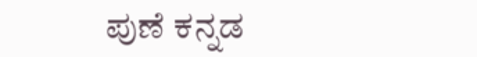ಪುಣೆ ಕನ್ನಡ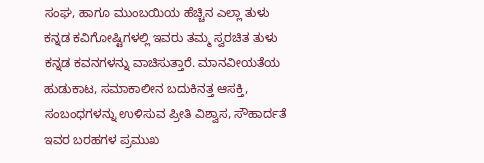ಸಂಘ, ಹಾಗೂ ಮುಂಬಯಿಯ ಹೆಚ್ಚಿನ ಎಲ್ಲಾ ತುಳು ಕನ್ನಡ ಕವಿಗೋಷ್ಟಿಗಳಲ್ಲಿ ಇವರು ತಮ್ಮ ಸ್ವರಚಿತ ತುಳು ಕನ್ನಡ ಕವನಗಳನ್ನು ವಾಚಿಸುತ್ತಾರೆ. ಮಾನವೀಯತೆಯ ಹುಡುಕಾಟ, ಸಮಾಕಾಲೀನ ಬದುಕಿನತ್ತ ಆಸಕ್ತಿ, ಸಂಬಂಧಗಳನ್ನು ಉಳಿಸುವ ಪ್ರೀತಿ ವಿಶ್ವಾಸ, ಸೌಹಾರ್ದತೆ ಇವರ ಬರಹಗಳ ಪ್ರಮುಖ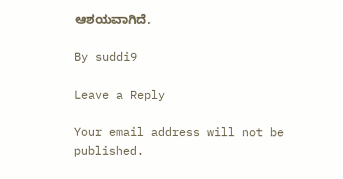ಆಶಯವಾಗಿದೆ.

By suddi9

Leave a Reply

Your email address will not be published.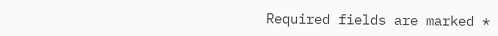Required fields are marked *